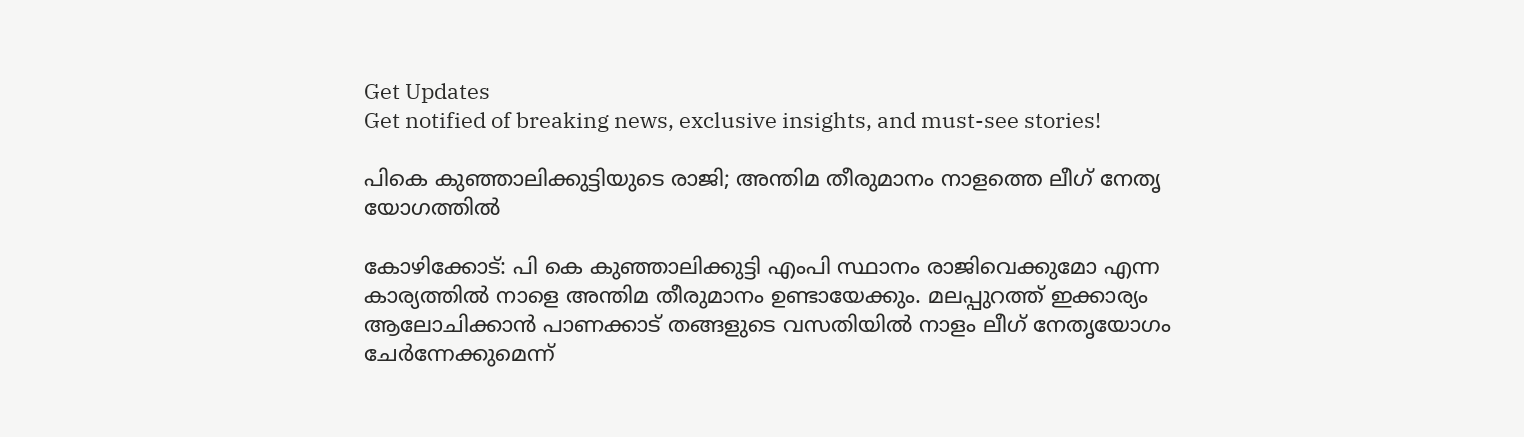Get Updates
Get notified of breaking news, exclusive insights, and must-see stories!

പികെ കുഞ്ഞാലിക്കുട്ടിയുടെ രാജി; അന്തിമ തീരുമാനം നാളത്തെ ലീഗ്‌ നേതൃ യോഗത്തില്‍

കോഴിക്കോട്‌: പി കെ കുഞ്ഞാലിക്കുട്ടി എംപി സ്ഥാനം രാജിവെക്കുമോ എന്ന കാര്യത്തില്‍ നാളെ അന്തിമ തീരുമാനം ഉണ്ടായേക്കും. മലപ്പുറത്ത്‌ ഇക്കാര്യം ആലോചിക്കാന്‍ പാണക്കാട്‌ തങ്ങളുടെ വസതിയില്‍ നാളം ലീഗ്‌ നേതൃയോഗം ചേര്‍ന്നേക്കുമെന്ന്‌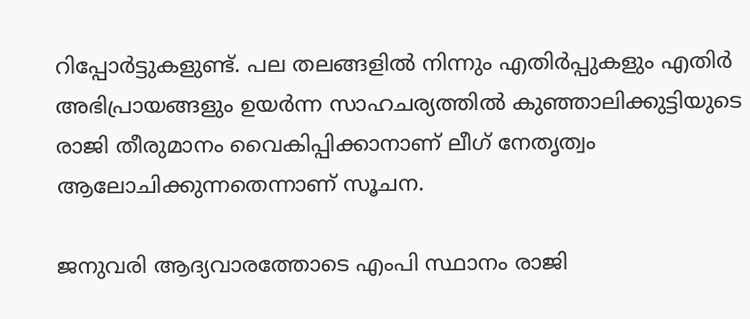റിപ്പോര്‍ട്ടുകളുണ്ട്‌. പല തലങ്ങളില്‍ നിന്നും എതിര്‍പ്പുകളും എതിര്‍ അഭിപ്രായങ്ങളും ഉയര്‍ന്ന സാഹചര്യത്തില്‍ കുഞ്ഞാലിക്കുട്ടിയുടെ രാജി തീരുമാനം വൈകിപ്പിക്കാനാണ്‌ ലീഗ്‌ നേതൃത്വം ആലോചിക്കുന്നതെന്നാണ്‌ സൂചന.

ജനുവരി ആദ്യവാരത്തോടെ എംപി സ്ഥാനം രാജി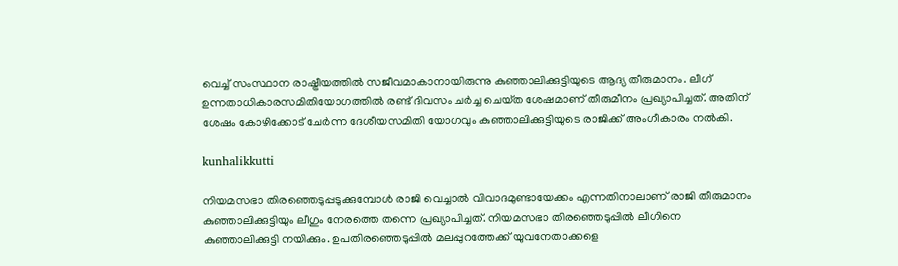വെച്ച്‌ സംസ്ഥാന രാഷ്ട്രീയത്തില്‍ സജീവമാകാനായിരുന്നു കുഞ്ഞാലിക്കുട്ടിയുടെ ആദ്യ തീരുമാനം. ലീഗ്‌ ഉന്നതാധികാരസമിതിയോഗത്തില്‍ രണ്ട്‌ ദിവസം ചര്‍ച്ച ചെയ്‌ത ശേഷമാണ്‌ തീരുമീനം പ്രഖ്യാപിച്ചത്‌. അതിന്‌ ശേഷം കോഴിക്കോട്‌ ചേര്‍ന്ന ദേശീയസമിതി യോഗവും കുഞ്ഞാലിക്കുട്ടിയുടെ രാജിക്ക്‌ അംഗീകാരം നല്‍കി.

kunhalikkutti

നിയമസഭാ തിരഞ്ഞെടുപ്പടുക്കുമ്പോള്‍ രാജി വെച്ചാല്‍ വിവാദമുണ്ടായേക്കം എന്നതിനാലാണ്‌ രാജി തീരുമാനം കുഞ്ഞാലിക്കുട്ടിയും ലീഗും നേരത്തെ തന്നെ പ്രഖ്യാപിച്ചത്‌. നിയമസഭാ തിരഞ്ഞെടുപ്പില്‍ ലീഗിനെ കുഞ്ഞാലിക്കുട്ടി നയിക്കും. ഉപതിരഞ്ഞെടുപ്പില്‍ മലപ്പുറത്തേക്ക്‌ യുവനേതാക്കളെ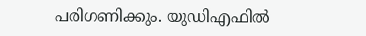പരിഗണിക്കും. യുഡിഎഫില്‍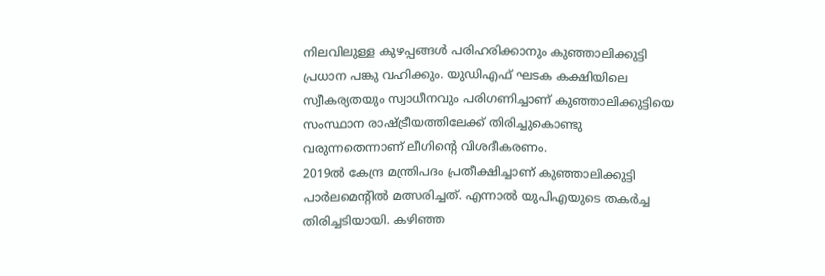നിലവിലുള്ള കുഴപ്പങ്ങള്‍ പരിഹരിക്കാനും കുഞ്ഞാലിക്കുട്ടി പ്രധാന പങ്കു വഹിക്കും. യുഡിഎഫ്‌ ഘടക കക്ഷിയിലെ സ്വീകര്യതയും സ്വാധീനവും പരിഗണിച്ചാണ്‌ കുഞ്ഞാലിക്കുട്ടിയെ സംസ്ഥാന രാഷ്ട്രീയത്തിലേക്ക്‌ തിരിച്ചുകൊണ്ടു വരുന്നതെന്നാണ്‌ ലീഗിന്റെ വിശദീകരണം.
2019ല്‍ കേന്ദ്ര മന്ത്രിപദം പ്രതീക്ഷിച്ചാണ്‌ കുഞ്ഞാലിക്കുട്ടി പാര്‍ലമെന്റില്‍ മത്സരിച്ചത്‌. എന്നാല്‍ യുപിഎയുടെ തകര്‍ച്ച തിരിച്ചടിയായി. കഴിഞ്ഞ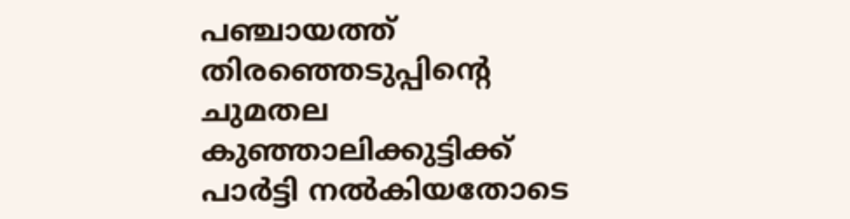പഞ്ചായത്ത്‌ തിരഞ്ഞെടുപ്പിന്റെ ചുമതല കുഞ്ഞാലിക്കുട്ടിക്ക്‌ പാര്‍ട്ടി നല്‍കിയതോടെ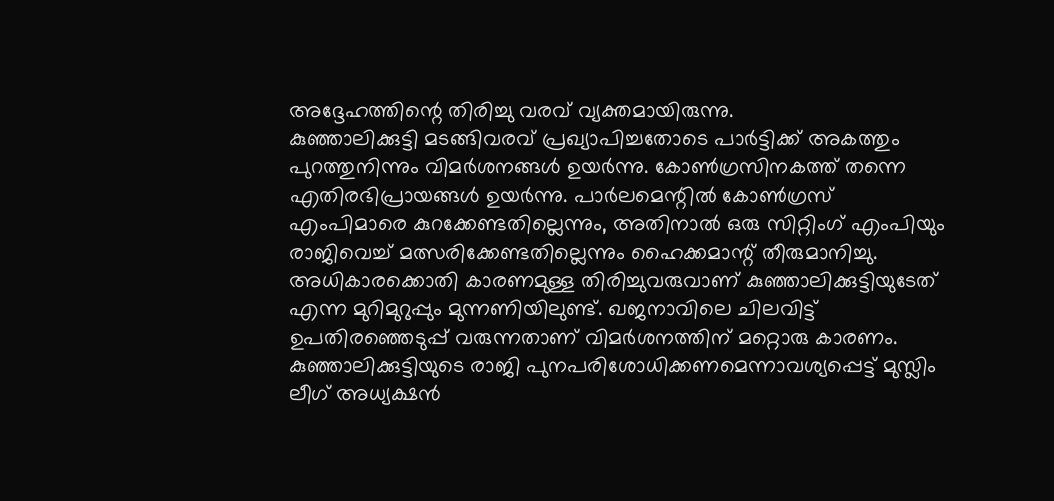അദ്ദേഹത്തിന്റെ തിരിച്ചു വരവ്‌ വ്യക്തമായിരുന്നു.
കുഞ്ഞാലിക്കുട്ടി മടങ്ങിവരവ്‌ പ്രഖ്യാപിച്ചതോടെ പാര്‍ട്ടിക്ക്‌ അകത്തും പുറത്തുനിന്നും വിമര്‍ശനങ്ങള്‍ ഉയര്‍ന്നു. കോണ്‍ഗ്രസിനകത്ത്‌ തന്നെ എതിരഭിപ്രായങ്ങള്‍ ഉയര്‍ന്നു. പാര്‍ലമെന്റില്‍ കോണ്‍ഗ്രസ്‌ എംപിമാരെ കുറക്കേണ്ടതില്ലെന്നും, അതിനാല്‍ ഒരു സിറ്റിംഗ്‌ എംപിയും രാജിവെച്ച്‌ മത്സരിക്കേണ്ടതില്ലെന്നും ഹൈക്കമാന്റ്‌ തീരുമാനിച്ചു. അധികാരക്കൊതി കാരണമുള്ള തിരിച്ചുവരുവാണ്‌ കുഞ്ഞാലിക്കുട്ടിയുടേത്‌ എന്ന മുറിമുറുപ്പും മുന്നണിയിലുണ്ട്‌. ഖജനാവിലെ ചിലവിട്ട്‌ ഉപതിരഞ്ഞെടുപ്പ്‌ വരുന്നതാണ്‌ വിമര്‍ശനത്തിന്‌ മറ്റൊരു കാരണം.
കുഞ്ഞാലിക്കുട്ടിയുടെ രാജി പുനപരിശോധിക്കണമെന്നാവശ്യപ്പെട്ട്‌ മുസ്ലിം ലീഗ്‌ അധ്യക്ഷന്‍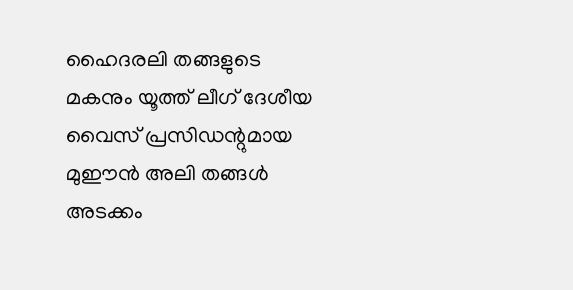ഹൈദരലി തങ്ങളുടെ മകനും യൂത്ത്‌ ലീഗ്‌ ദേശീയ വൈസ്‌ പ്രസിഡന്റുമായ മുഈന്‍ അലി തങ്ങള്‍ അടക്കം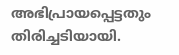അഭിപ്രായപ്പെട്ടതും തിരിച്ചടിയായി.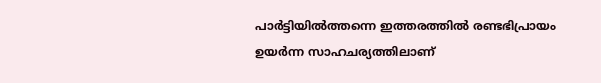പാര്‍ട്ടിയില്‍ത്തന്നെ ഇത്തരത്തില്‍ രണ്ടഭിപ്രായം ഉയര്‍ന്ന സാഹചര്യത്തിലാണ്‌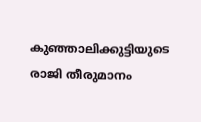കുഞ്ഞാലിക്കുട്ടിയുടെ രാജി തീരുമാനം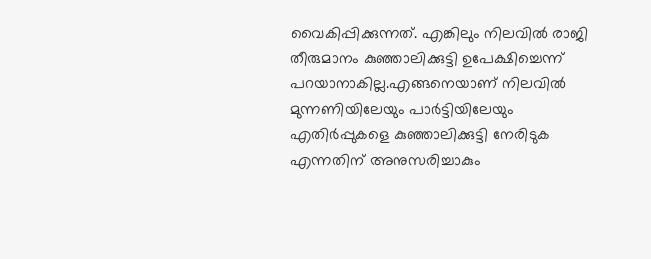വൈകിപ്പിക്കുന്നത്‌. എങ്കിലും നിലവില്‍ രാജി തീരുമാനം കുഞ്ഞാലിക്കുട്ടി ഉപേക്ഷിച്ചെന്ന്‌ പറയാനാകില്ല.എങ്ങനെയാണ്‌ നിലവില്‍ മുന്നണിയിലേയും പാര്‍ട്ടിയിലേയും എതിര്‍പ്പുകളെ കുഞ്ഞാലിക്കുട്ടി നേരിടുക എന്നതിന്‌ അനുസരിച്ചാകും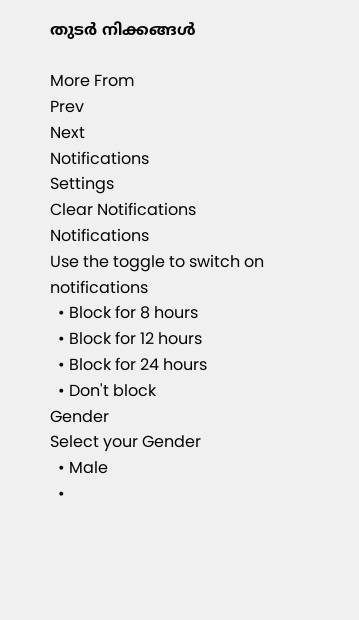തുടര്‍ നിക്കങ്ങള്‍

More From
Prev
Next
Notifications
Settings
Clear Notifications
Notifications
Use the toggle to switch on notifications
  • Block for 8 hours
  • Block for 12 hours
  • Block for 24 hours
  • Don't block
Gender
Select your Gender
  • Male
  •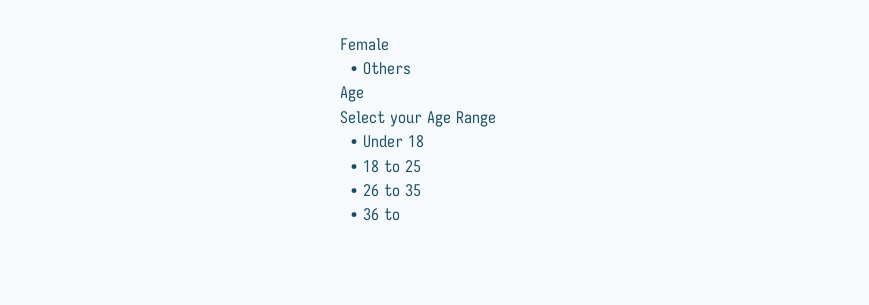Female
  • Others
Age
Select your Age Range
  • Under 18
  • 18 to 25
  • 26 to 35
  • 36 to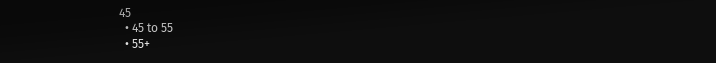45
  • 45 to 55
  • 55+